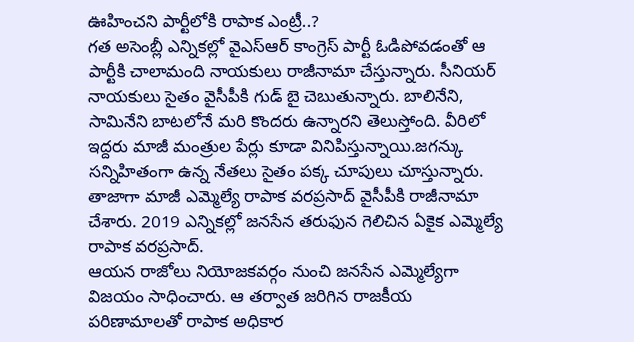ఊహించని పార్టీలోకి రాపాక ఎంట్రీ..?
గత అసెంబ్లీ ఎన్నికల్లో వైఎస్ఆర్ కాంగ్రెస్ పార్టీ ఓడిపోవడంతో ఆ పార్టీకి చాలామంది నాయకులు రాజీనామా చేస్తున్నారు. సీనియర్ నాయకులు సైతం వైసీపీకి గుడ్ బై చెబుతున్నారు. బాలినేని, సామినేని బాటలోనే మరి కొందరు ఉన్నారని తెలుస్తోంది. వీరిలో ఇద్దరు మాజీ మంత్రుల పేర్లు కూడా వినిపిస్తున్నాయి.జగన్కు సన్నిహితంగా ఉన్న నేతలు సైతం పక్క చూపులు చూస్తున్నారు. తాజాగా మాజీ ఎమ్మెల్యే రాపాక వరప్రసాద్ వైసీపీకి రాజీనామా చేశారు. 2019 ఎన్నికల్లో జనసేన తరుఫున గెలిచిన ఏకైక ఎమ్మెల్యే రాపాక వరప్రసాద్.
ఆయన రాజోలు నియోజకవర్గం నుంచి జనసేన ఎమ్మెల్యేగా విజయం సాధించారు. ఆ తర్వాత జరిగిన రాజకీయ పరిణామాలతో రాపాక అధికార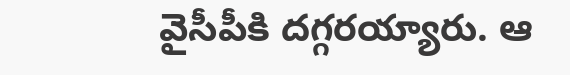వైసీపీకి దగ్గరయ్యారు. ఆ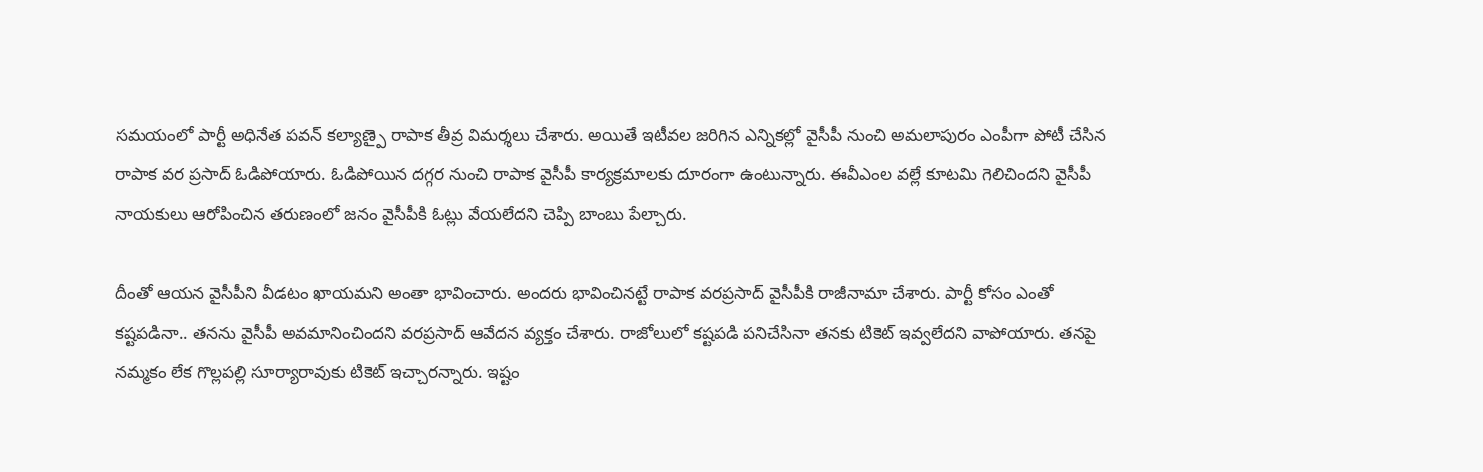సమయంలో పార్టీ అధినేత పవన్ కల్యాణ్పై రాపాక తీవ్ర విమర్శలు చేశారు. అయితే ఇటీవల జరిగిన ఎన్నికల్లో వైసీపీ నుంచి అమలాపురం ఎంపీగా పోటీ చేసిన రాపాక వర ప్రసాద్ ఓడిపోయారు. ఓడిపోయిన దగ్గర నుంచి రాపాక వైసీపీ కార్యక్రమాలకు దూరంగా ఉంటున్నారు. ఈవీఎంల వల్లే కూటమి గెలిచిందని వైసీపీ నాయకులు ఆరోపించిన తరుణంలో జనం వైసీపీకి ఓట్లు వేయలేదని చెప్పి బాంబు పేల్చారు.

దీంతో ఆయన వైసీపీని వీడటం ఖాయమని అంతా భావించారు. అందరు భావించినట్టే రాపాక వరప్రసాద్ వైసీపీకి రాజీనామా చేశారు. పార్టీ కోసం ఎంతో కష్టపడినా.. తనను వైసీపీ అవమానించిందని వరప్రసాద్ ఆవేదన వ్యక్తం చేశారు. రాజోలులో కష్టపడి పనిచేసినా తనకు టికెట్ ఇవ్వలేదని వాపోయారు. తనపై నమ్మకం లేక గొల్లపల్లి సూర్యారావుకు టికెట్ ఇచ్చారన్నారు. ఇష్టం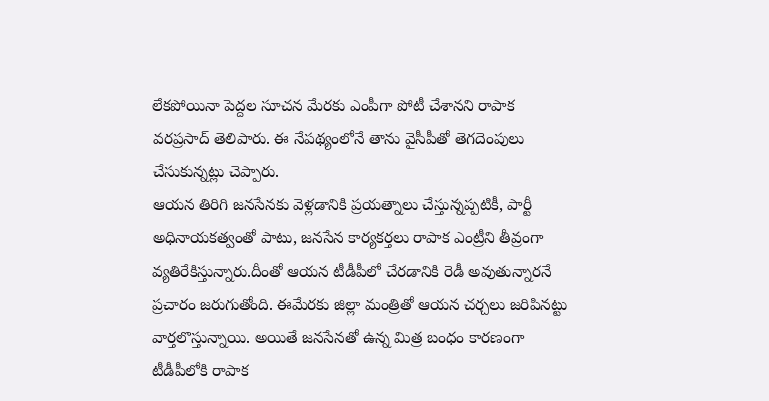లేకపోయినా పెద్దల సూచన మేరకు ఎంపీగా పోటీ చేశానని రాపాక వరప్రసాద్ తెలిపారు. ఈ నేపథ్యంలోనే తాను వైసీపీతో తెగదెంపులు చేసుకున్నట్లు చెప్పారు.
ఆయన తిరిగి జనసేనకు వెళ్లడానికి ప్రయత్నాలు చేస్తున్నప్పటికీ, పార్టీ అధినాయకత్వంతో పాటు, జనసేన కార్యకర్తలు రాపాక ఎంట్రీని తీవ్రంగా వ్యతిరేకిస్తున్నారు.దీంతో ఆయన టీడీపీలో చేరడానికి రెడీ అవుతున్నారనే ప్రచారం జరుగుతోంది. ఈమేరకు జిల్లా మంత్రితో ఆయన చర్చలు జరిపినట్టు వార్తలొస్తున్నాయి. అయితే జనసేనతో ఉన్న మిత్ర బంధం కారణంగా టీడీపీలోకి రాపాక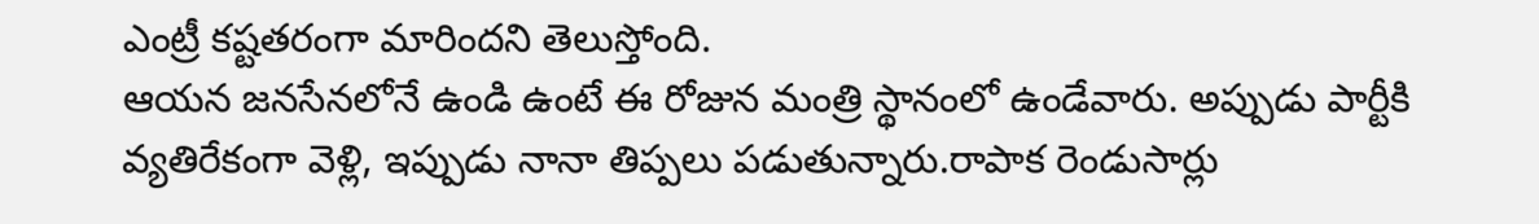ఎంట్రీ కష్టతరంగా మారిందని తెలుస్తోంది.
ఆయన జనసేనలోనే ఉండి ఉంటే ఈ రోజున మంత్రి స్థానంలో ఉండేవారు. అప్పుడు పార్టీకి వ్యతిరేకంగా వెళ్లి, ఇప్పుడు నానా తిప్పలు పడుతున్నారు.రాపాక రెండుసార్లు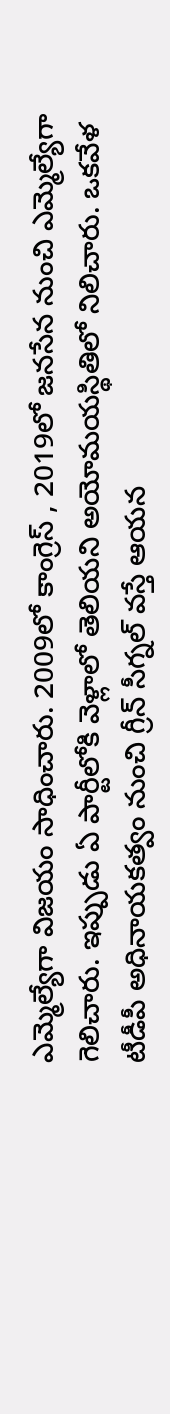ఎమ్మెల్యేగా విజయం సాధించారు. 2009లో కాంగ్రెస్ , 2019లో జనసేన నుంచి ఎమ్మెల్యేగా గెలిచారు. ఇప్పుడు ఏ పార్టీలోకి వెళ్లాలో తెలియని అయోమయస్థితిలో నిలిచారు. ఒకవేళ టీడీపీ అధినాయకత్వం నుంచి గ్రీన్ సీగ్నల్ వస్తే ఆయన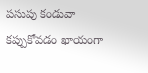పసుపు కండువా కప్పుకోవడం ఖాయంగా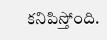కనిపిస్తోంది.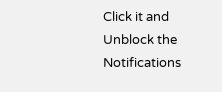Click it and Unblock the Notifications